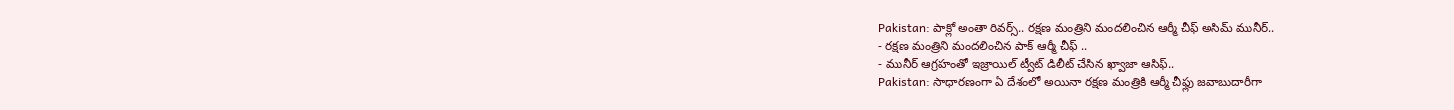Pakistan: పాక్లో అంతా రివర్స్.. రక్షణ మంత్రిని మందలించిన ఆర్మీ చీఫ్ అసిమ్ మునీర్..
- రక్షణ మంత్రిని మందలించిన పాక్ ఆర్మీ చీఫ్ ..
- మునీర్ ఆగ్రహంతో ఇజ్రాయిల్ ట్వీట్ డిలీట్ చేసిన ఖ్వాజా ఆసిఫ్..
Pakistan: సాధారణంగా ఏ దేశంలో అయినా రక్షణ మంత్రికి ఆర్మీ చీఫ్లు జవాబుదారీగా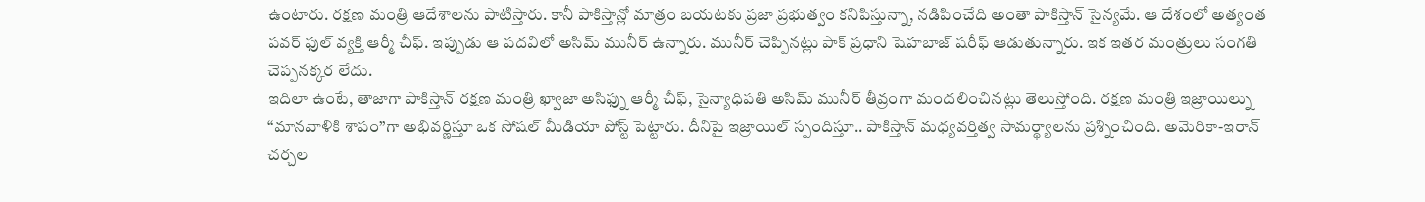ఉంటారు. రక్షణ మంత్రి ఆదేశాలను పాటిస్తారు. కానీ పాకిస్తాన్లో మాత్రం బయటకు ప్రజా ప్రభుత్వం కనిపిస్తున్నా, నడిపించేది అంతా పాకిస్తాన్ సైన్యమే. ఆ దేశంలో అత్యంత పవర్ ఫుల్ వ్యక్తి ఆర్మీ చీఫ్. ఇప్పుడు ఆ పదవిలో అసిమ్ మునీర్ ఉన్నారు. మునీర్ చెప్పినట్లు పాక్ ప్రధాని షెహబాజ్ షరీఫ్ ఆడుతున్నారు. ఇక ఇతర మంత్రులు సంగతి చెప్పనక్కర లేదు.
ఇదిలా ఉంటే, తాజాగా పాకిస్తాన్ రక్షణ మంత్రి ఖ్వాజా అసిఫ్ను ఆర్మీ చీఫ్, సైన్యాధిపతి అసిమ్ మునీర్ తీవ్రంగా మందలించినట్లు తెలుస్తోంది. రక్షణ మంత్రి ఇజ్రాయిల్ను ‘‘మానవాళికి శాపం’’గా అభివర్ణిస్తూ ఒక సోషల్ మీడియా పోస్ట్ పెట్టారు. దీనిపై ఇజ్రాయిల్ స్పందిస్తూ.. పాకిస్తాన్ మధ్యవర్తిత్వ సామర్థ్యాలను ప్రశ్నించింది. అమెరికా-ఇరాన్ చర్చల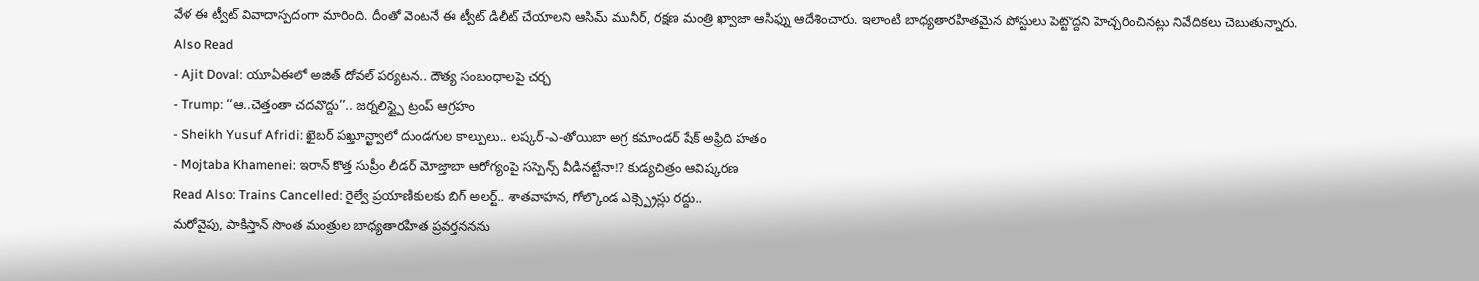వేళ ఈ ట్వీట్ వివాదాస్పదంగా మారింది. దీంతో వెంటనే ఈ ట్వీట్ డిలీట్ చేయాలని ఆసిమ్ మునీర్, రక్షణ మంత్రి ఖ్వాజా ఆసిఫ్ను ఆదేశించారు. ఇలాంటి బాధ్యతారహితమైన పోస్టులు పెట్టొద్దని హెచ్చరించినట్లు నివేదికలు చెబుతున్నారు.
Also Read
- Ajit Doval: యూఏఈలో అజిత్ దోవల్ పర్యటన.. దౌత్య సంబంధాలపై చర్చ
- Trump: ‘‘ఆ..చెత్తంతా చదవొద్దు’’.. జర్నలిస్ట్పై ట్రంప్ ఆగ్రహం
- Sheikh Yusuf Afridi: ఖైబర్ పఖ్తూన్ఖ్వాలో దుండగుల కాల్పులు.. లష్కర్-ఎ-తోయిబా అగ్ర కమాండర్ షేక్ అఫ్రిది హతం
- Mojtaba Khamenei: ఇరాన్ కొత్త సుప్రీం లీడర్ మోజ్తాబా ఆరోగ్యంపై సస్పెన్స్ వీడినట్టేనా!? కుడ్యచిత్రం ఆవిష్కరణ
Read Also: Trains Cancelled: రైల్వే ప్రయాణికులకు బిగ్ అలర్ట్.. శాతవాహన, గోల్కొండ ఎక్స్ప్రెస్లు రద్దు..
మరోవైపు, పాకిస్తాన్ సొంత మంత్రుల బాధ్యతారహిత ప్రవర్తననను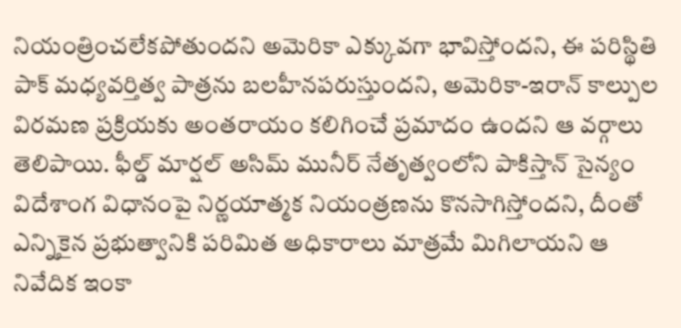నియంత్రించలేకపోతుందని అమెరికా ఎక్కువగా భావిస్తోందని, ఈ పరిస్థితి పాక్ మధ్యవర్తిత్వ పాత్రను బలహీనపరుస్తుందని, అమెరికా-ఇరాన్ కాల్పుల విరమణ ప్రక్రియకు అంతరాయం కలిగించే ప్రమాదం ఉందని ఆ వర్గాలు తెలిపాయి. ఫీల్డ్ మార్షల్ అసిమ్ మునీర్ నేతృత్వంలోని పాకిస్తాన్ సైన్యం విదేశాంగ విధానంపై నిర్ణయాత్మక నియంత్రణను కొనసాగిస్తోందని, దీంతో ఎన్నికైన ప్రభుత్వానికి పరిమిత అధికారాలు మాత్రమే మిగిలాయని ఆ నివేదిక ఇంకా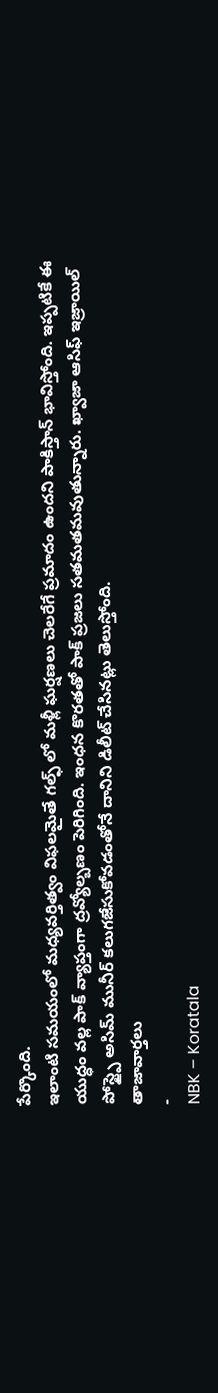పేర్కొంది.
ఇలాంటి సమయంలో మధ్యవర్తిత్వం విఫలమైతే గల్ఫ్ లో మళ్లీ ఘర్షణలు చెలరేగే ప్రమాదం ఉందని పాకిస్తాన్ భావిస్తోంది. ఇప్పటికే ఈ యుద్ధం వల్ల పాక్ వ్యాప్తంగా ద్రవ్యోల్బణం పెరిగింది. ఇంధన కొరతతో పాక్ ప్రజలు సతమతమవుతున్నారు. ఖ్వాజా ఆసిఫ్ ఇజ్రాయిల్ పోస్ట్పై అసిమ్ మునీర్ కలుగజేసుకోవడంతోనే దానిని డిలీట్ చేసినట్లు తెలుస్తోంది.
తాజావార్తలు
-
NBK – Koratala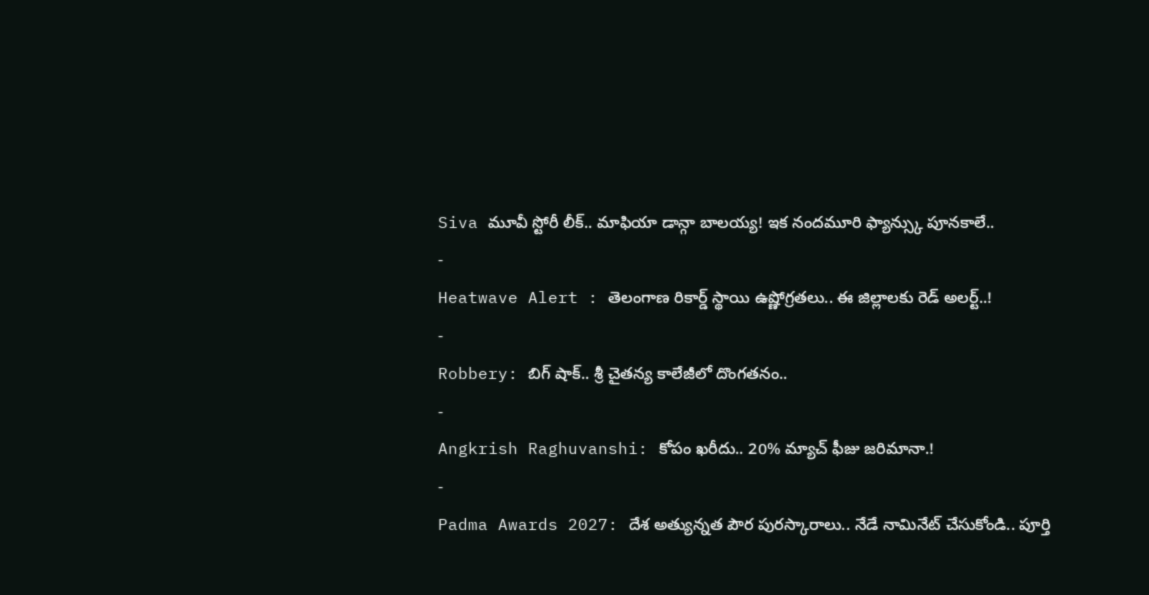Siva మూవీ స్టోరీ లీక్.. మాఫియా డాన్గా బాలయ్య! ఇక నందమూరి ఫ్యాన్స్కు పూనకాలే..
-
Heatwave Alert : తెలంగాణ రికార్డ్ స్థాయి ఉష్ణోగ్రతలు.. ఈ జిల్లాలకు రెడ్ అలర్ట్..!
-
Robbery: బిగ్ షాక్.. శ్రీ చైతన్య కాలేజీలో దొంగతనం..
-
Angkrish Raghuvanshi: కోపం ఖరీదు.. 20% మ్యాచ్ ఫీజు జరిమానా.!
-
Padma Awards 2027: దేశ అత్యున్నత పౌర పురస్కారాలు.. నేడే నామినేట్ చేసుకోండి.. పూర్తి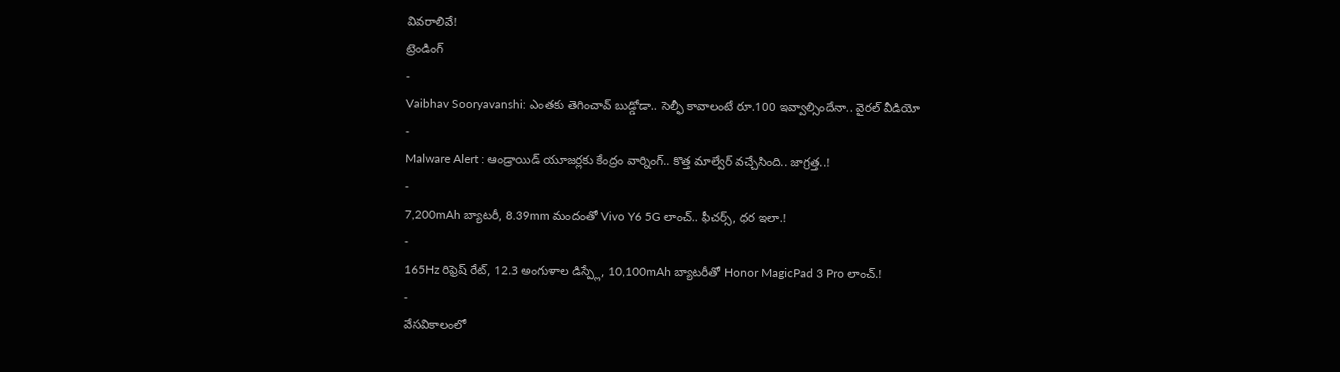వివరాలివే!
ట్రెండింగ్
-
Vaibhav Sooryavanshi: ఎంతకు తెగించావ్ బుడ్డోడా.. సెల్ఫీ కావాలంటే రూ.100 ఇవ్వాల్సిందేనా.. వైరల్ వీడియో
-
Malware Alert : ఆండ్రాయిడ్ యూజర్లకు కేంద్రం వార్నింగ్.. కొత్త మాల్వేర్ వచ్చేసింది.. జాగ్రత్త..!
-
7,200mAh బ్యాటరీ, 8.39mm మందంతో Vivo Y6 5G లాంచ్.. ఫీచర్స్, ధర ఇలా.!
-
165Hz రిఫ్రెష్ రేట్, 12.3 అంగుళాల డిస్ప్లే, 10,100mAh బ్యాటరీతో Honor MagicPad 3 Pro లాంచ్.!
-
వేసవికాలంలో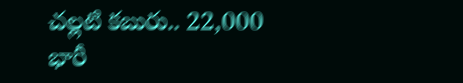చల్లటి కబురు.. 22,000 భారీ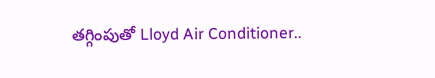తగ్గింపుతో Lloyd Air Conditioner..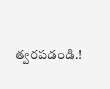త్వరపడండి.!